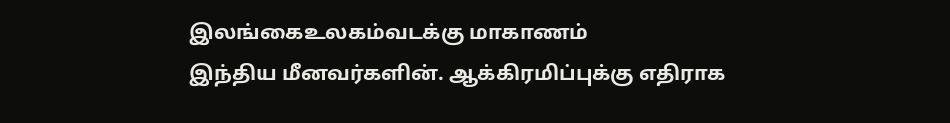இலங்கைஉலகம்வடக்கு மாகாணம்
இந்திய மீனவர்களின். ஆக்கிரமிப்புக்கு எதிராக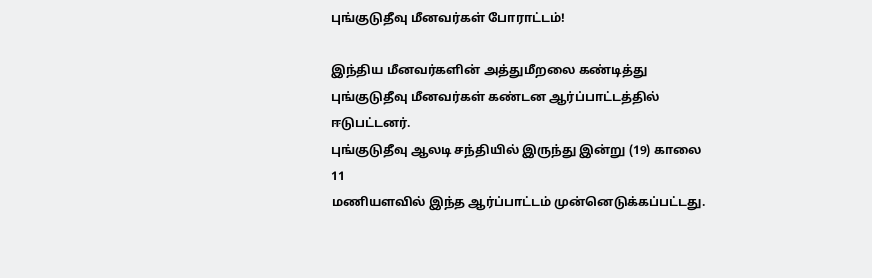புங்குடுதீவு மீனவர்கள் போராட்டம்!

இந்திய மீனவர்களின் அத்துமீறலை கண்டித்து புங்குடுதீவு மீனவர்கள் கண்டன ஆர்ப்பாட்டத்தில் ஈடுபட்டனர்.
புங்குடுதீவு ஆலடி சந்தியில் இருந்து இன்று (19) காலை 11
மணியளவில் இந்த ஆர்ப்பாட்டம் முன்னெடுக்கப்பட்டது.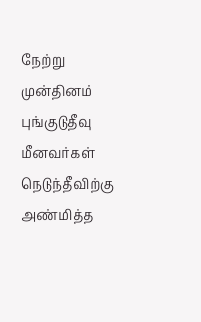நேற்று முன்தினம் புங்குடுதீவு மீனவர்கள் நெடுந்தீவிற்கு அண்மித்த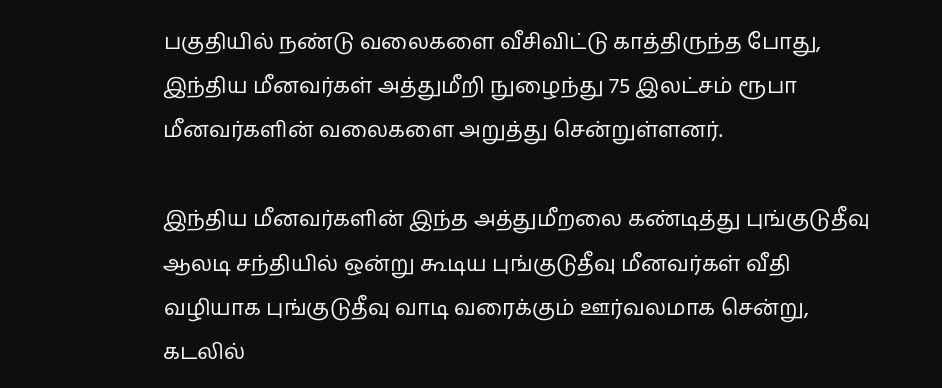பகுதியில் நண்டு வலைகளை வீசிவிட்டு காத்திருந்த போது, இந்திய மீனவர்கள் அத்துமீறி நுழைந்து 75 இலட்சம் ரூபா மீனவர்களின் வலைகளை அறுத்து சென்றுள்ளனர்.

இந்திய மீனவர்களின் இந்த அத்துமீறலை கண்டித்து புங்குடுதீவு ஆலடி சந்தியில் ஒன்று கூடிய புங்குடுதீவு மீனவர்கள் வீதி வழியாக புங்குடுதீவு வாடி வரைக்கும் ஊர்வலமாக சென்று, கடலில்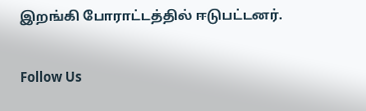இறங்கி போராட்டத்தில் ஈடுபட்டனர்.

Follow Us